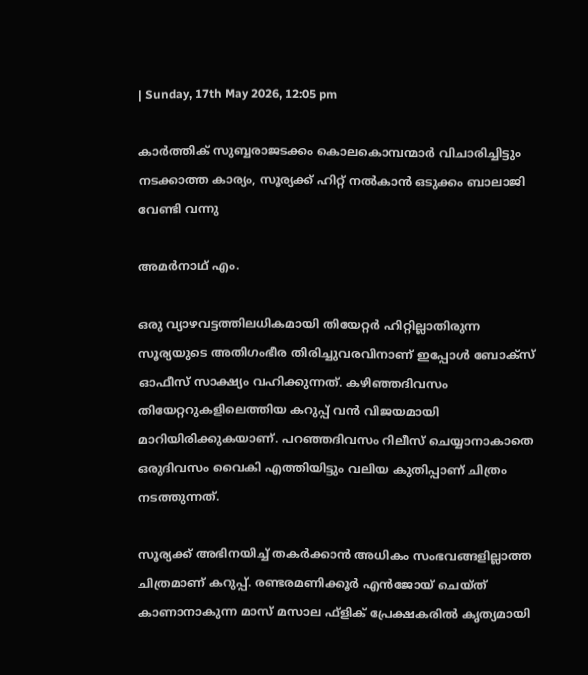| Sunday, 17th May 2026, 12:05 pm

കാര്‍ത്തിക് സുബ്ബരാജടക്കം കൊലകൊമ്പന്മാര്‍ വിചാരിച്ചിട്ടും നടക്കാത്ത കാര്യം, സൂര്യക്ക് ഹിറ്റ് നല്‍കാന്‍ ഒടുക്കം ബാലാജി വേണ്ടി വന്നു

അമര്‍നാഥ് എം.

ഒരു വ്യാഴവട്ടത്തിലധികമായി തിയേറ്റര്‍ ഹിറ്റില്ലാതിരുന്ന സൂര്യയുടെ അതിഗംഭീര തിരിച്ചുവരവിനാണ് ഇപ്പോള്‍ ബോക്‌സ് ഓഫീസ് സാക്ഷ്യം വഹിക്കുന്നത്. കഴിഞ്ഞദിവസം തിയേറ്ററുകളിലെത്തിയ കറുപ്പ് വന്‍ വിജയമായി മാറിയിരിക്കുകയാണ്. പറഞ്ഞദിവസം റിലീസ് ചെയ്യാനാകാതെ ഒരുദിവസം വൈകി എത്തിയിട്ടും വലിയ കുതിപ്പാണ് ചിത്രം നടത്തുന്നത്.

സൂര്യക്ക് അഭിനയിച്ച് തകര്‍ക്കാന്‍ അധികം സംഭവങ്ങളില്ലാത്ത ചിത്രമാണ് കറുപ്പ്. രണ്ടരമണിക്കൂര്‍ എന്‍ജോയ് ചെയ്ത് കാണാനാകുന്ന മാസ് മസാല ഫ്‌ളിക് പ്രേക്ഷകരില്‍ കൃത്യമായി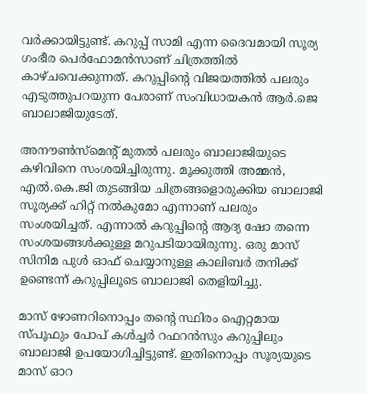വര്‍ക്കായിട്ടുണ്ട്. കറുപ്പ് സാമി എന്ന ദൈവമായി സൂര്യ ഗംഭീര പെര്‍ഫോമന്‍സാണ് ചിത്രത്തില്‍ കാഴ്ചവെക്കുന്നത്. കറുപ്പിന്റെ വിജയത്തില്‍ പലരും എടുത്തുപറയുന്ന പേരാണ് സംവിധായകന്‍ ആര്‍.ജെ ബാലാജിയുടേത്.

അനൗണ്‍സ്‌മെന്റ് മുതല്‍ പലരും ബാലാജിയുടെ കഴിവിനെ സംശയിച്ചിരുന്നു. മൂക്കുത്തി അമ്മന്‍, എല്‍.കെ.ജി തുടങ്ങിയ ചിത്രങ്ങളൊരുക്കിയ ബാലാജി സൂര്യക്ക് ഹിറ്റ് നല്‍കുമോ എന്നാണ് പലരും സംശയിച്ചത്. എന്നാല്‍ കറുപ്പിന്റെ ആദ്യ ഷോ തന്നെ സംശയങ്ങള്‍ക്കുള്ള മറുപടിയായിരുന്നു. ഒരു മാസ് സിനിമ പുള്‍ ഓഫ് ചെയ്യാനുള്ള കാലിബര്‍ തനിക്ക് ഉണ്ടെന്ന് കറുപ്പിലൂടെ ബാലാജി തെളിയിച്ചു.

മാസ് ഴോണറിനൊപ്പം തന്റെ സ്ഥിരം ഐറ്റമായ സ്പൂഫും പോപ് കള്‍ച്ചര്‍ റഫറന്‍സും കറുപ്പിലും ബാലാജി ഉപയോഗിച്ചിട്ടുണ്ട്. ഇതിനൊപ്പം സൂര്യയുടെ മാസ് ഓറ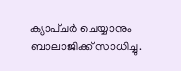ക്യാപ്ചര്‍ ചെയ്യാനും ബാലാജിക്ക് സാധിച്ചു.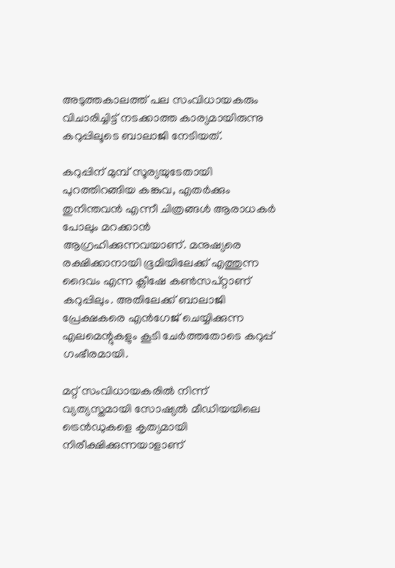അടുത്തകാലത്ത് പല സംവിധായകരും വിചാരിച്ചിട്ട് നടക്കാത്ത കാര്യമായിരുന്നു കറുപ്പിലൂടെ ബാലാജി നേടിയത്.

കറുപ്പിന് മുമ്പ് സൂര്യയുടേതായി പുറത്തിറങ്ങിയ കങ്കുവ, എതര്‍ക്കും തുനിന്തവന്‍ എന്നീ ചിത്രങ്ങള്‍ ആരാധകര്‍ പോലും മറക്കാന്‍ ആഗ്രഹിക്കുന്നവയാണ്. മനുഷ്യരെ രക്ഷിക്കാനായി ഭൂമിയിലേക്ക് എത്തുന്ന ദൈവം എന്ന ക്ലീഷേ കണ്‍സപ്റ്റാണ് കറുപ്പിലും. അതിലേക്ക് ബാലാജി പ്രേക്ഷകരെ എന്‍ഗേജ് ചെയ്യിക്കുന്ന എലമെന്റുകളും കൂടി ചേര്‍ത്തതോടെ കറുപ്പ് ഗംഭീരമായി.

മറ്റ് സംവിധായകരില്‍ നിന്ന് വ്യത്യസ്തമായി സോഷ്യല്‍ മീഡിയയിലെ ട്രെന്‍ഡുകളെ കൃത്യമായി നിരീക്ഷിക്കുന്നയാളാണ്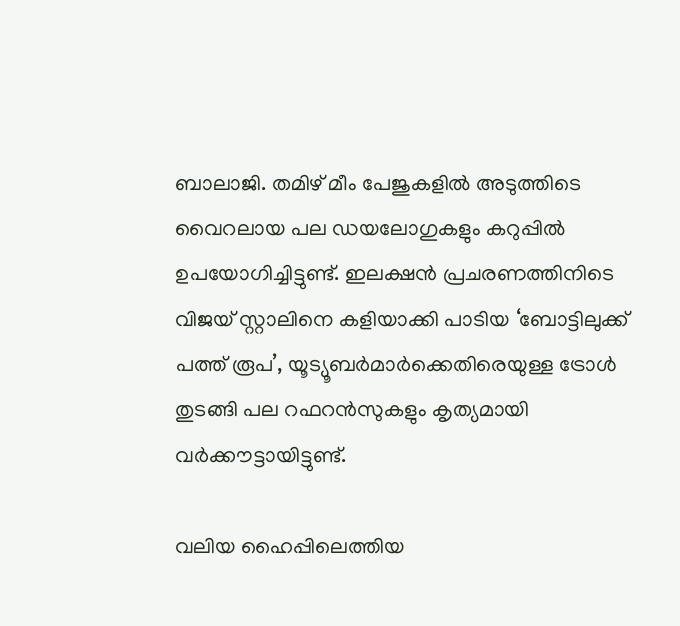ബാലാജി. തമിഴ് മീം പേജുകളില്‍ അടുത്തിടെ വൈറലായ പല ഡയലോഗുകളും കറുപ്പില്‍ ഉപയോഗിച്ചിട്ടുണ്ട്. ഇലക്ഷന്‍ പ്രചരണത്തിനിടെ വിജയ് സ്റ്റാലിനെ കളിയാക്കി പാടിയ ‘ബോട്ടിലുക്ക് പത്ത് രൂപ’, യൂട്യൂബര്‍മാര്‍ക്കെതിരെയുള്ള ട്രോള്‍ തുടങ്ങി പല റഫറന്‍സുകളും കൃത്യമായി വര്‍ക്കൗട്ടായിട്ടുണ്ട്.

വലിയ ഹൈപ്പിലെത്തിയ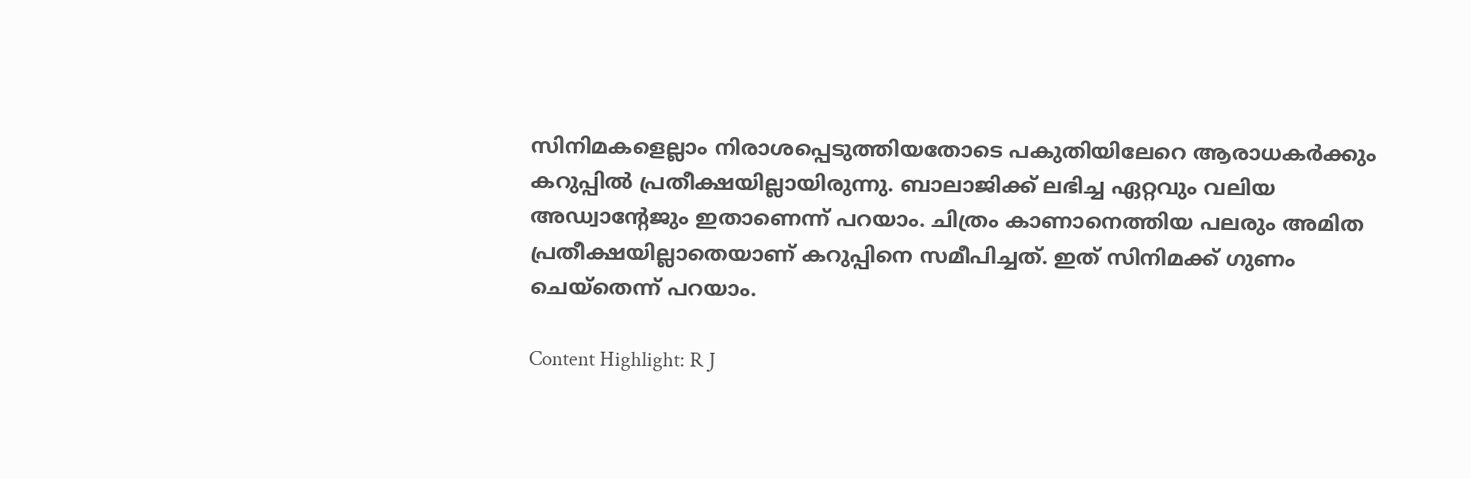സിനിമകളെല്ലാം നിരാശപ്പെടുത്തിയതോടെ പകുതിയിലേറെ ആരാധകര്‍ക്കും കറുപ്പില്‍ പ്രതീക്ഷയില്ലായിരുന്നു. ബാലാജിക്ക് ലഭിച്ച ഏറ്റവും വലിയ അഡ്വാന്റേജും ഇതാണെന്ന് പറയാം. ചിത്രം കാണാനെത്തിയ പലരും അമിത പ്രതീക്ഷയില്ലാതെയാണ് കറുപ്പിനെ സമീപിച്ചത്. ഇത് സിനിമക്ക് ഗുണം ചെയ്‌തെന്ന് പറയാം.

Content Highlight: R J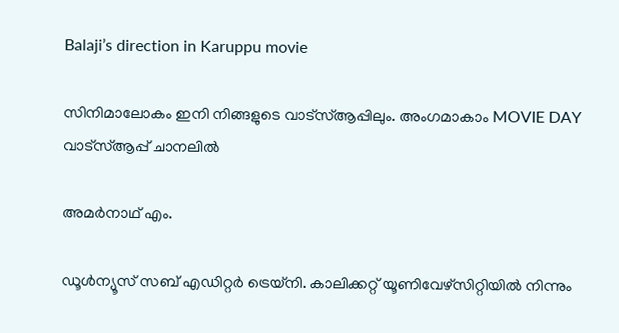Balaji’s direction in Karuppu movie

സിനിമാലോകം ഇനി നിങ്ങളുടെ വാട്സ്ആപ്പിലും. അംഗമാകാം MOVIE DAY വാട്സ്ആപ്പ് ചാനലിൽ

അമര്‍നാഥ് എം.

ഡൂള്‍ന്യൂസ് സബ് എഡിറ്റര്‍ ട്രെയ്‌നി. കാലിക്കറ്റ് യൂണിവേഴ്‌സിറ്റിയില്‍ നിന്നും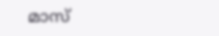മാസ്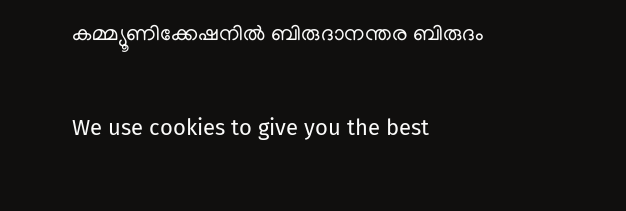കമ്മ്യൂണിക്കേഷനില്‍ ബിരുദാനന്തര ബിരുദം

We use cookies to give you the best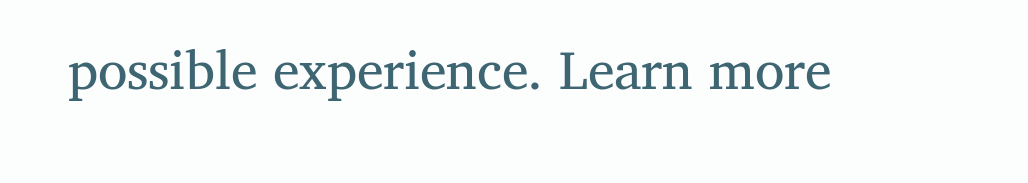possible experience. Learn more